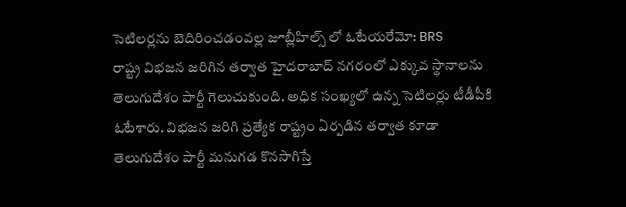సెటిలర్లను బెదిరించడంవల్ల జూబ్లీహిల్స్ లో ఓటేయరేమో: BRS
రాష్ట్ర విభజన జరిగిన తర్వాత హైదరాబాద్ నగరంలో ఎక్కువ స్థానాలను తెలుగుదేశం పార్టీ గెలుచుకుంది. అధిక సంఖ్యలో ఉన్న సెటిలర్లు టీడీపీకి ఓటేశారు. విభజన జరిగి ప్రత్యేక రాష్ట్రం ఏర్పడిన తర్వాత కూడా తెలుగుదేశం పార్టీ మనుగడ కొనసాగిస్తే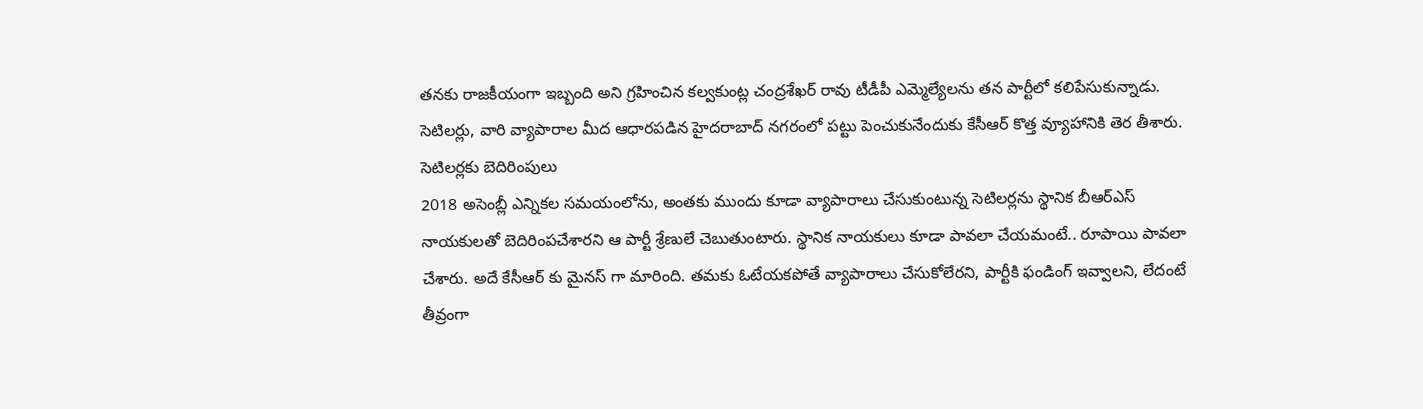తనకు రాజకీయంగా ఇబ్బంది అని గ్రహించిన కల్వకుంట్ల చంద్రశేఖర్ రావు టీడీపీ ఎమ్మెల్యేలను తన పార్టీలో కలిపేసుకున్నాడు. సెటిలర్లు, వారి వ్యాపారాల మీద ఆధారపడిన హైదరాబాద్ నగరంలో పట్టు పెంచుకునేందుకు కేసీఆర్ కొత్త వ్యూహానికి తెర తీశారు.
సెటిలర్లకు బెదిరింపులు
2018 అసెంబ్లీ ఎన్నికల సమయంలోను, అంతకు ముందు కూడా వ్యాపారాలు చేసుకుంటున్న సెటిలర్లను స్థానిక బీఆర్ఎస్ నాయకులతో బెదిరింపచేశారని ఆ పార్టీ శ్రేణులే చెబుతుంటారు. స్థానిక నాయకులు కూడా పావలా చేయమంటే.. రూపాయి పావలా చేశారు. అదే కేసీఆర్ కు మైనస్ గా మారింది. తమకు ఓటేయకపోతే వ్యాపారాలు చేసుకోలేరని, పార్టీకి ఫండింగ్ ఇవ్వాలని, లేదంటే తీవ్రంగా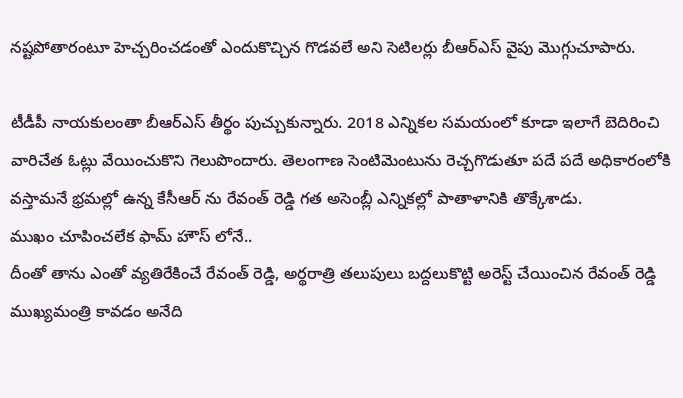నష్టపోతారంటూ హెచ్చరించడంతో ఎందుకొచ్చిన గొడవలే అని సెటిలర్లు బీఆర్ఎస్ వైపు మొగ్గుచూపారు.

టీడీపీ నాయకులంతా బీఆర్ఎస్ తీర్థం పుచ్చుకున్నారు. 2018 ఎన్నికల సమయంలో కూడా ఇలాగే బెదిరించి వారిచేత ఓట్లు వేయించుకొని గెలుపొందారు. తెలంగాణ సెంటిమెంటును రెచ్చగొడుతూ పదే పదే అధికారంలోకి వస్తామనే భ్రమల్లో ఉన్న కేసీఆర్ ను రేవంత్ రెడ్డి గత అసెంబ్లీ ఎన్నికల్లో పాతాళానికి తొక్కేశాడు.
ముఖం చూపించలేక ఫామ్ హౌస్ లోనే..
దీంతో తాను ఎంతో వ్యతిరేకించే రేవంత్ రెడ్డి, అర్థరాత్రి తలుపులు బద్దలుకొట్టి అరెస్ట్ చేయించిన రేవంత్ రెడ్డి ముఖ్యమంత్రి కావడం అనేది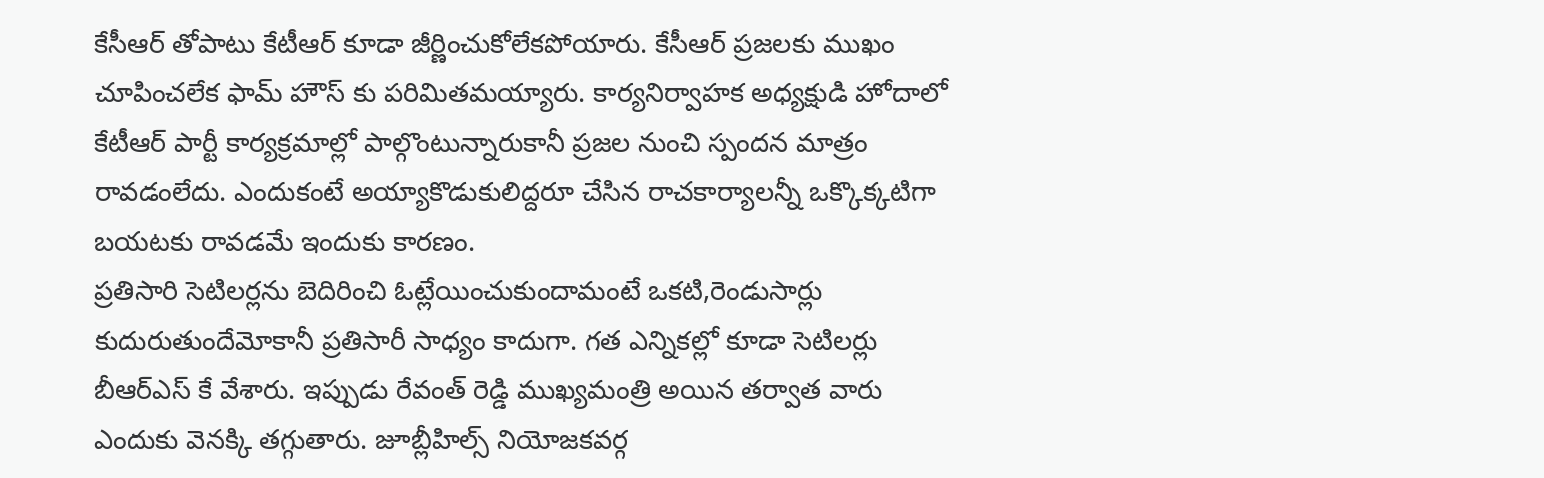కేసీఆర్ తోపాటు కేటీఆర్ కూడా జీర్ణించుకోలేకపోయారు. కేసీఆర్ ప్రజలకు ముఖం చూపించలేక ఫామ్ హౌస్ కు పరిమితమయ్యారు. కార్యనిర్వాహక అధ్యక్షుడి హోదాలో కేటీఆర్ పార్టీ కార్యక్రమాల్లో పాల్గొంటున్నారుకానీ ప్రజల నుంచి స్పందన మాత్రం రావడంలేదు. ఎందుకంటే అయ్యాకొడుకులిద్దరూ చేసిన రాచకార్యాలన్నీ ఒక్కొక్కటిగా బయటకు రావడమే ఇందుకు కారణం.
ప్రతిసారి సెటిలర్లను బెదిరించి ఓట్లేయించుకుందామంటే ఒకటి,రెండుసార్లు కుదురుతుందేమోకానీ ప్రతిసారీ సాధ్యం కాదుగా. గత ఎన్నికల్లో కూడా సెటిలర్లు బీఆర్ఎస్ కే వేశారు. ఇప్పుడు రేవంత్ రెడ్డి ముఖ్యమంత్రి అయిన తర్వాత వారు ఎందుకు వెనక్కి తగ్గుతారు. జూబ్లీహిల్స్ నియోజకవర్గ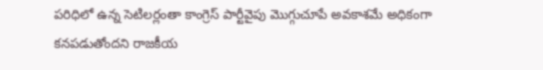పరిధిలో ఉన్న సెటిలర్లంతా కాంగ్రెస్ పార్టీవైపు మొగ్గుచూపే అవకాశమే అధికంగా కనపడుతోందని రాజకీయ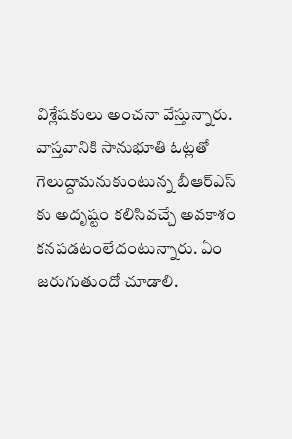విశ్లేషకులు అంచనా వేస్తున్నారు. వాస్తవానికి సానుభూతి ఓట్లతో గెలుద్దామనుకుంటున్న బీఆర్ఎస్ కు అదృష్టం కలిసివచ్చే అవకాశం కనపడటంలేదంటున్నారు. ఏం జరుగుతుందో చూడాలి.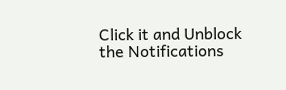Click it and Unblock the Notifications